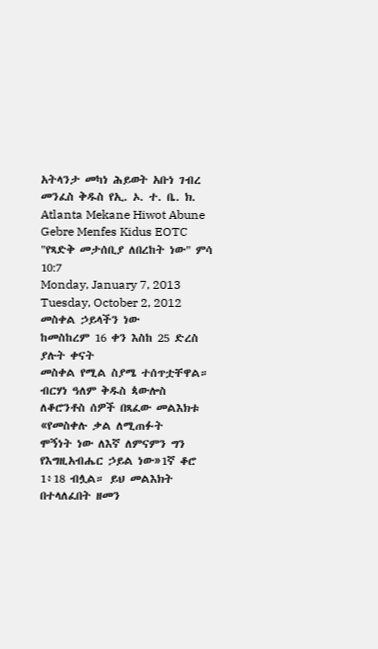አትላንታ መካነ ሕይወት አቡነ ገብረ መንፈስ ቅዱስ የኢ. ኦ. ተ. ቤ. ክ. Atlanta Mekane Hiwot Abune Gebre Menfes Kidus EOTC
"የጻድቅ መታሰቢያ ለበረከት ነው" ምሳ 10:7
Monday, January 7, 2013
Tuesday, October 2, 2012
መስቀል ኃይላችን ነው
ከመስከረም 16 ቀን እስከ 25 ድረስ ያሉት ቀናት
መስቀል የሚል ስያሜ ተሰጥቷቸዋል። ብርሃነ ዓለም ቅዱስ ጳውሎስ ለቆሮንቶስ ሰዎች በጻፈው መልእክቱ «የመስቀሉ ቃል ለሚጠፉት
ሞኝነት ነው ለእኛ ለምናምን ግን የእግዚአብሔር ኃይል ነው»1ኛ ቆሮ 1፥18 ብሏል። ይህ መልእክት በተላለፈበት ዘመን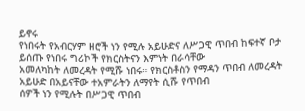ይኖሩ
የነበሩት የአብርሃም ዘሮች ነን የሚሉ አይሁድና ለሥጋዊ ጥበብ ከፍተኛ ቦታ ይሰጡ የነበሩ ግሪኮች የክርስትናን እምነት በራሳቸው
አመለካከት ለመረዳት የሚሹ ነበሩ። የክርስቶስን የማዳን ጥበብ ለመረዳት አይሁድ በአይናቸው ተአምራትን ለማየት ሲሹ የጥበብ
ሰዎች ነን የሚሉት በሥጋዊ ጥበብ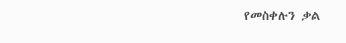የመስቀሉን ቃል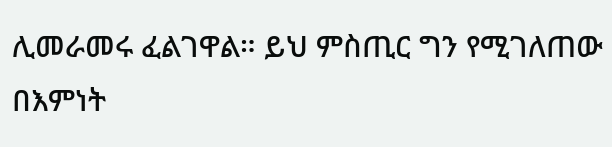ሊመራመሩ ፈልገዋል። ይህ ምስጢር ግን የሚገለጠው በእምነት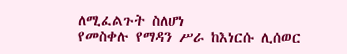ለሚፈልጉት ስለሆነ
የመስቀሉ የማዳን ሥራ ከእነርሱ ሊሰወር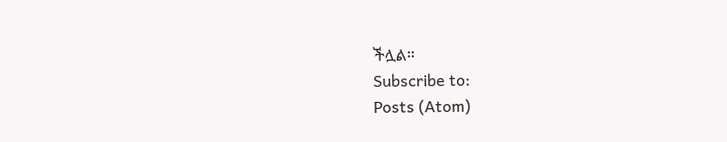ችሏል።
Subscribe to:
Posts (Atom)